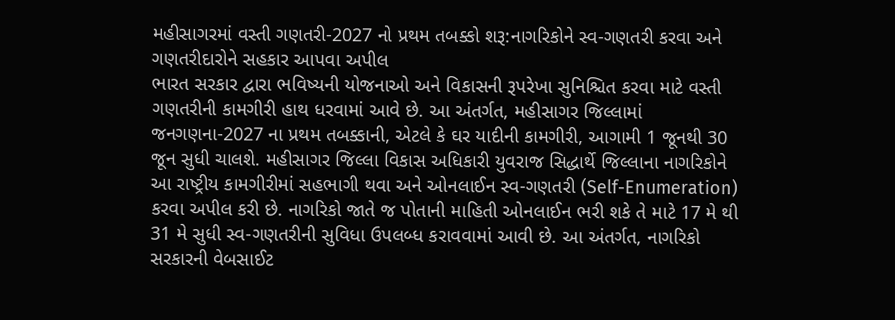મહીસાગરમાં વસ્તી ગણતરી-2027 નો પ્રથમ તબક્કો શરૂ:નાગરિકોને સ્વ-ગણતરી કરવા અને ગણતરીદારોને સહકાર આપવા અપીલ
ભારત સરકાર દ્વારા ભવિષ્યની યોજનાઓ અને વિકાસની રૂપરેખા સુનિશ્ચિત કરવા માટે વસ્તી ગણતરીની કામગીરી હાથ ધરવામાં આવે છે. આ અંતર્ગત, મહીસાગર જિલ્લામાં જનગણના-2027 ના પ્રથમ તબક્કાની, એટલે કે ઘર યાદીની કામગીરી, આગામી 1 જૂનથી 30 જૂન સુધી ચાલશે. મહીસાગર જિલ્લા વિકાસ અધિકારી યુવરાજ સિદ્ધાર્થે જિલ્લાના નાગરિકોને આ રાષ્ટ્રીય કામગીરીમાં સહભાગી થવા અને ઓનલાઈન સ્વ-ગણતરી (Self-Enumeration) કરવા અપીલ કરી છે. નાગરિકો જાતે જ પોતાની માહિતી ઓનલાઈન ભરી શકે તે માટે 17 મે થી 31 મે સુધી સ્વ-ગણતરીની સુવિધા ઉપલબ્ધ કરાવવામાં આવી છે. આ અંતર્ગત, નાગરિકો સરકારની વેબસાઈટ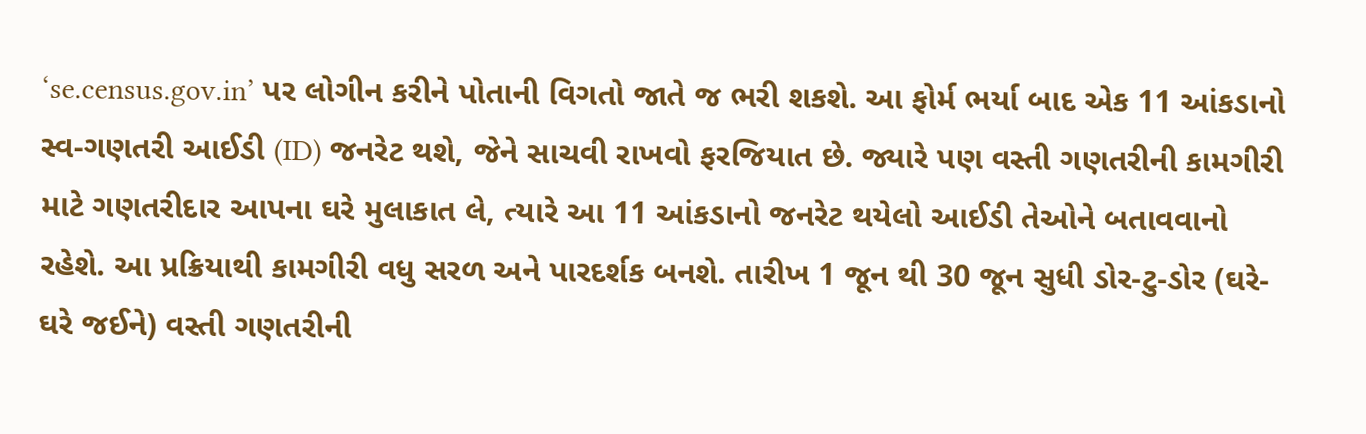‘se.census.gov.in’ પર લોગીન કરીને પોતાની વિગતો જાતે જ ભરી શકશે. આ ફોર્મ ભર્યા બાદ એક 11 આંકડાનો સ્વ-ગણતરી આઈડી (ID) જનરેટ થશે, જેને સાચવી રાખવો ફરજિયાત છે. જ્યારે પણ વસ્તી ગણતરીની કામગીરી માટે ગણતરીદાર આપના ઘરે મુલાકાત લે, ત્યારે આ 11 આંકડાનો જનરેટ થયેલો આઈડી તેઓને બતાવવાનો રહેશે. આ પ્રક્રિયાથી કામગીરી વધુ સરળ અને પારદર્શક બનશે. તારીખ 1 જૂન થી 30 જૂન સુધી ડોર-ટુ-ડોર (ઘરે-ઘરે જઈને) વસ્તી ગણતરીની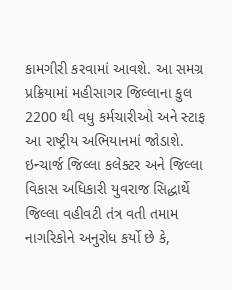કામગીરી કરવામાં આવશે. આ સમગ્ર પ્રક્રિયામાં મહીસાગર જિલ્લાના કુલ 2200 થી વધુ કર્મચારીઓ અને સ્ટાફ આ રાષ્ટ્રીય અભિયાનમાં જોડાશે. ઇન્ચાર્જ જિલ્લા કલેક્ટર અને જિલ્લા વિકાસ અધિકારી યુવરાજ સિદ્ધાર્થે જિલ્લા વહીવટી તંત્ર વતી તમામ નાગરિકોને અનુરોધ કર્યો છે કે,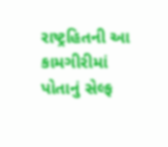રાષ્ટ્રહિતની આ કામગીરીમાં પોતાનું સેલ્ફ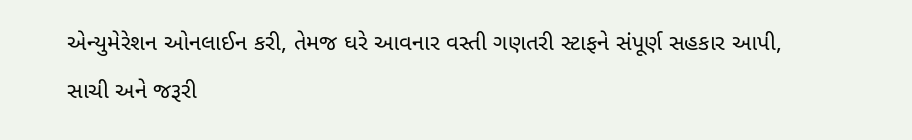એન્યુમેરેશન ઓનલાઈન કરી, તેમજ ઘરે આવનાર વસ્તી ગણતરી સ્ટાફને સંપૂર્ણ સહકાર આપી, સાચી અને જરૂરી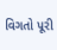વિગતો પૂરી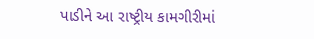પાડીને આ રાષ્ટ્રીય કામગીરીમાં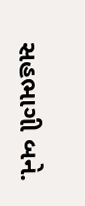સહભાગી બને.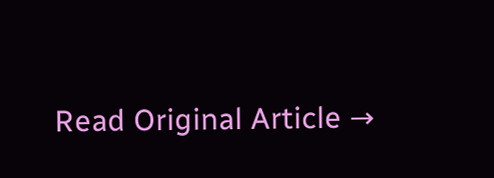Read Original Article →